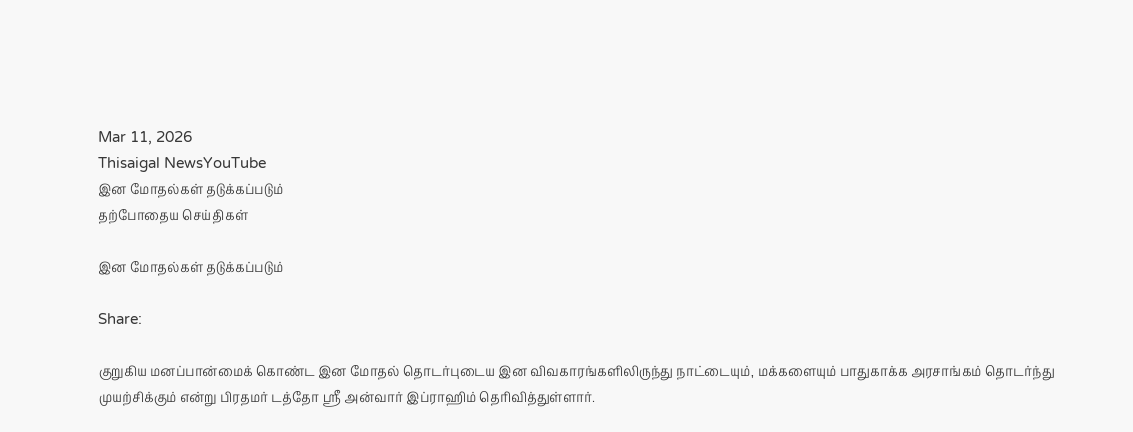Mar 11, 2026
Thisaigal NewsYouTube
இன மோதல்கள் தடுக்கப்படும்
தற்போதைய செய்திகள்

இன மோதல்கள் தடுக்கப்படும்

Share:

குறுகிய மனப்பான்மைக் கொண்ட இன மோதல் தொடர்புடைய இன விவகாரங்களிலிருந்து நாட்டையும், மக்களையும் பாதுகாக்க அரசாங்கம் தொடர்ந்து முயற்சிக்கும் என்று பிரதமர் டத்தோ ஶ்ரீ அன்வார் இப்ராஹிம் தெரிவித்துள்ளார்.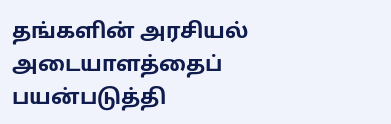தங்களின் அரசியல் அடையாளத்தைப் பயன்படுத்தி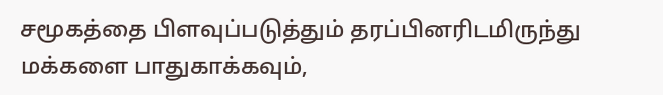சமூகத்தை பிளவுப்படுத்தும் தரப்பினரிடமிருந்து மக்களை பாதுகாக்கவும்,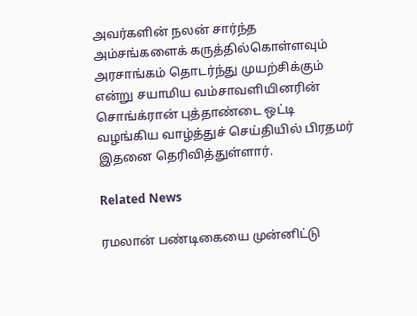அவர்களின் நலன் சார்ந்த அம்சங்களைக் கருத்தில்கொள்ளவும் அரசாங்கம் தொடர்ந்து முயற்சிக்கும் என்று சயாமிய வம்சாவளியினரின் சொங்க்ரான் புத்தாண்டை ஒட்டி வழங்கிய வாழ்த்துச் செய்தியில் பிரதமர் இதனை தெரிவித்துள்ளார்.

Related News

ரமலான் பண்டிகையை முன்னிட்டு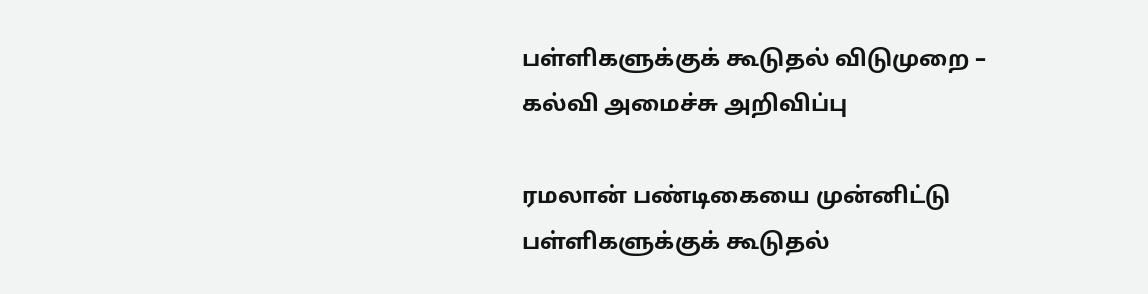பள்ளிகளுக்குக் கூடுதல் விடுமுறை – கல்வி அமைச்சு அறிவிப்பு

ரமலான் பண்டிகையை முன்னிட்டு பள்ளிகளுக்குக் கூடுதல்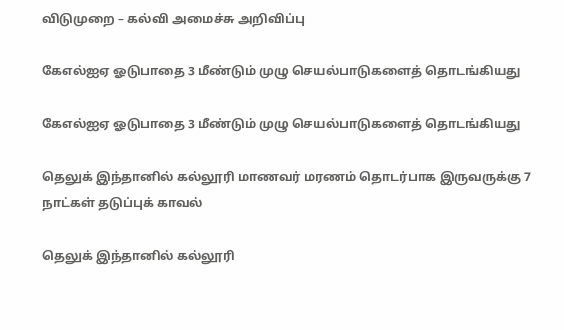விடுமுறை – கல்வி அமைச்சு அறிவிப்பு

கேஎல்ஐஏ ஓடுபாதை 3 மீண்டும் முழு செயல்பாடுகளைத் தொடங்கியது

கேஎல்ஐஏ ஓடுபாதை 3 மீண்டும் முழு செயல்பாடுகளைத் தொடங்கியது

தெலுக் இந்தானில் கல்லூரி மாணவர் மரணம் தொடர்பாக இருவருக்கு 7 நாட்கள் தடுப்புக் காவல்

தெலுக் இந்தானில் கல்லூரி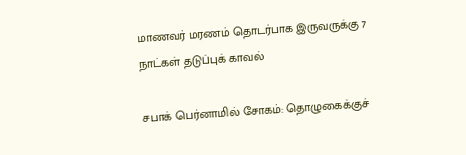மாணவர் மரணம் தொடர்பாக இருவருக்கு 7 நாட்கள் தடுப்புக் காவல்

சபாக் பெர்னாமில் சோகம்: தொழுகைக்குச்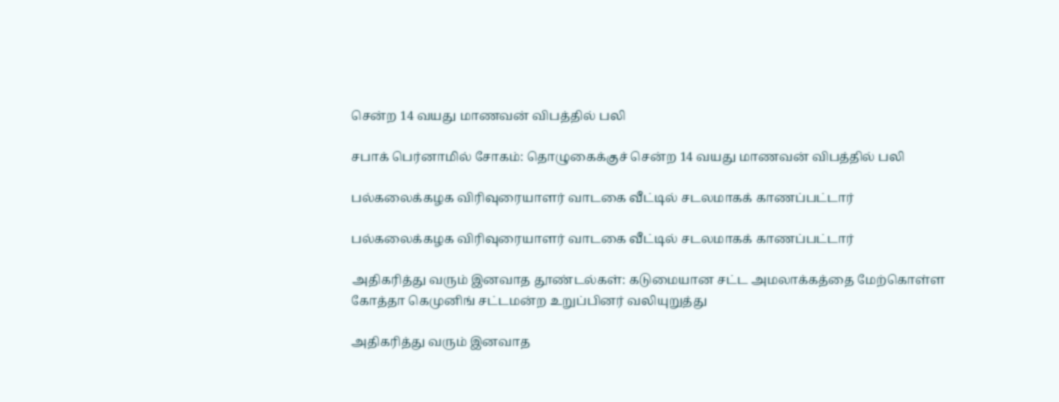சென்ற 14 வயது மாணவன் விபத்தில் பலி

சபாக் பெர்னாமில் சோகம்: தொழுகைக்குச் சென்ற 14 வயது மாணவன் விபத்தில் பலி

பல்கலைக்கழக விரிவுரையாளர் வாடகை வீட்டில் சடலமாகக் காணப்பட்டார்

பல்கலைக்கழக விரிவுரையாளர் வாடகை வீட்டில் சடலமாகக் காணப்பட்டார்

அதிகரித்து வரும் இனவாத தூண்டல்கள்: கடுமையான சட்ட அமலாக்கத்தை மேற்கொள்ள கோத்தா கெமுனிங் சட்டமன்ற உறுப்பினர் வலியுறுத்து

அதிகரித்து வரும் இனவாத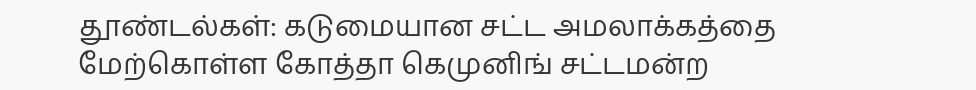தூண்டல்கள்: கடுமையான சட்ட அமலாக்கத்தை மேற்கொள்ள கோத்தா கெமுனிங் சட்டமன்ற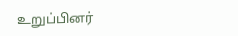உறுப்பினர்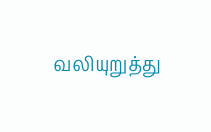வலியுறுத்து